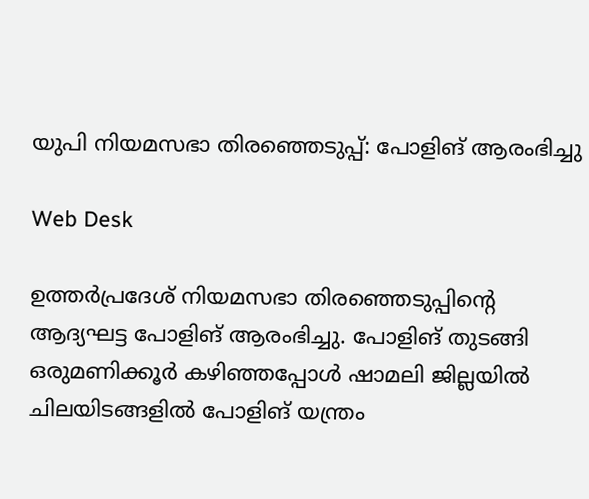യുപി നിയമസഭാ തിരഞ്ഞെടുപ്പ്: പോളിങ് ആരംഭിച്ചു

Web Desk

ഉത്തർപ്രദേശ് നിയമസഭാ തിരഞ്ഞെടുപ്പിന്റെ ആദ്യഘട്ട പോളിങ് ആരംഭിച്ചു. പോളിങ് തുടങ്ങി ഒരുമണിക്കൂർ കഴിഞ്ഞപ്പോൾ ഷാമലി ജില്ലയിൽ ചിലയിടങ്ങളിൽ പോളിങ് യന്ത്രം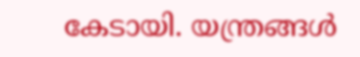കേടായി. യന്ത്രങ്ങൾ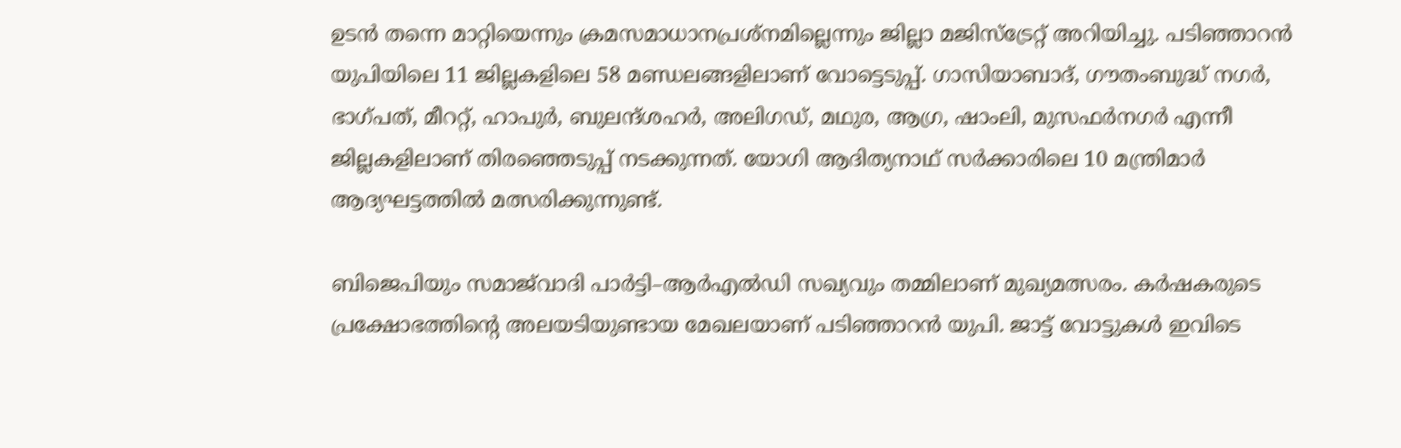ഉടൻ തന്നെ മാറ്റിയെന്നും ക്രമസമാധാനപ്രശ്നമില്ലെന്നും ജില്ലാ മജിസ്ട്രേറ്റ് അറിയിച്ചു. പടിഞ്ഞാറൻ യുപിയിലെ 11 ജില്ലകളിലെ 58 മണ്ഡലങ്ങളിലാണ് വോട്ടെടുപ്പ്. ഗാസിയാബാദ്, ഗൗതംബുദ്ധ് നഗർ, ഭാഗ്പത്, മീററ്റ്, ഹാപുർ, ബുലന്ദ്ശഹർ, അലിഗഡ്, മഥുര, ആഗ്ര, ഷാംലി, മുസഫർനഗർ എന്നീ ജില്ലകളിലാണ് തിരഞ്ഞെടുപ്പ് നടക്കുന്നത്. യോഗി ആദിത്യനാഥ് സർക്കാരിലെ 10 മന്ത്രിമാർ ആദ്യഘട്ടത്തിൽ മത്സരിക്കുന്നുണ്ട്.

ബിജെപിയും സമാജ്‌വാദി പാർട്ടി–ആർഎൽഡി സഖ്യവും തമ്മിലാണ് മുഖ്യമത്സരം. കർഷകരുടെ പ്രക്ഷോഭത്തിന്റെ അലയടിയുണ്ടായ മേഖലയാണ് പടിഞ്ഞാറൻ യുപി. ജാട്ട് വോട്ടുകൾ ഇവിടെ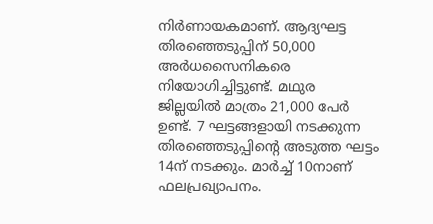നിർണായകമാണ്. ആദ്യഘട്ട തിരഞ്ഞെടുപ്പിന് 50,000 അർധസൈനികരെ നിയോഗിച്ചിട്ടുണ്ട്. മഥുര ജില്ലയിൽ മാത്രം 21,000 പേർ ഉണ്ട്. 7 ഘട്ടങ്ങളായി നടക്കുന്ന തിരഞ്ഞെടുപ്പിന്റെ അടുത്ത ഘട്ടം 14ന് നടക്കും. മാർച്ച് 10നാണ് ഫലപ്രഖ്യാപനം.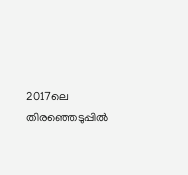2017ലെ തിരഞ്ഞെടുപ്പിൽ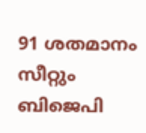91 ശതമാനം സീറ്റും ബിജെപി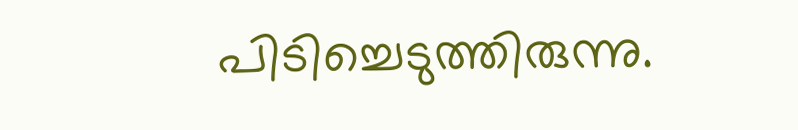പിടിച്ചെടുത്തിരുന്നു.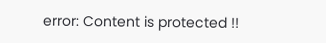error: Content is protected !!